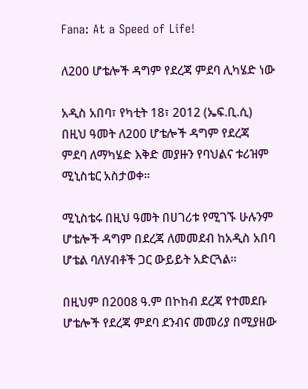Fana: At a Speed of Life!

ለ200 ሆቴሎች ዳግም የደረጃ ምደባ ሊካሄድ ነው

አዲስ አበባ፣ የካቲት 18፣ 2012 (ኤፍ.ቢ.ሲ) በዚህ ዓመት ለ200 ሆቴሎች ዳግም የደረጃ ምደባ ለማካሄድ እቅድ መያዙን የባህልና ቱሪዝም ሚኒስቴር አስታወቀ።

ሚኒስቴሩ በዚህ ዓመት በሀገሪቱ የሚገኙ ሁሉንም ሆቴሎች ዳግም በደረጃ ለመመደብ ከአዲስ አበባ ሆቴል ባለሃብቶች ጋር ውይይት አድርጓል።

በዚህም በ2008 ዓ.ም በኮከብ ደረጃ የተመደቡ ሆቴሎች የደረጃ ምደባ ደንብና መመሪያ በሚያዘው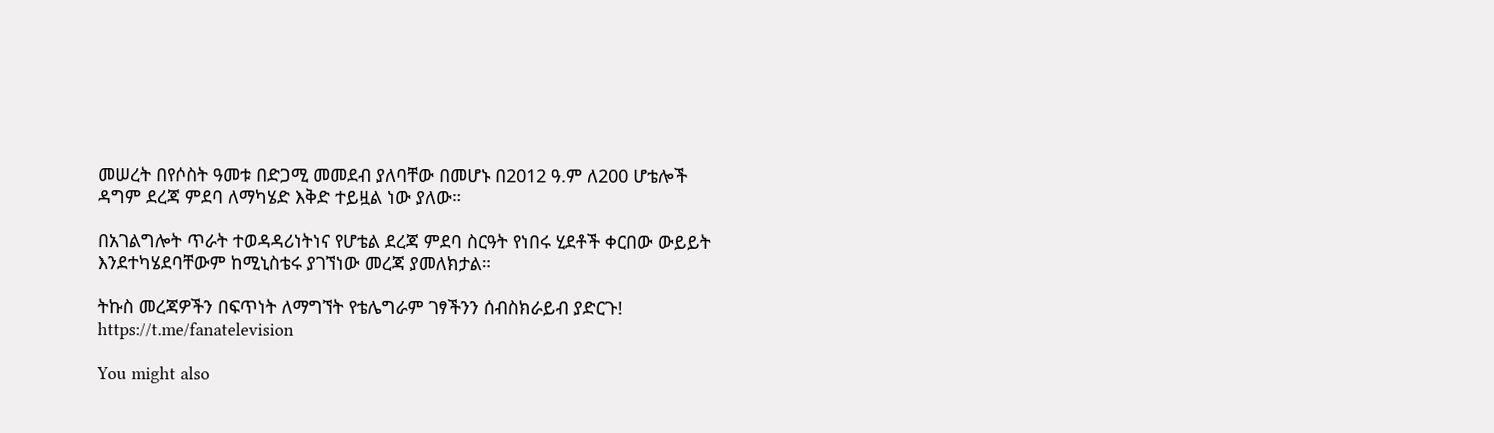መሠረት በየሶስት ዓመቱ በድጋሚ መመደብ ያለባቸው በመሆኑ በ2012 ዓ.ም ለ200 ሆቴሎች ዳግም ደረጃ ምደባ ለማካሄድ እቅድ ተይዟል ነው ያለው።

በአገልግሎት ጥራት ተወዳዳሪነትነና የሆቴል ደረጃ ምደባ ስርዓት የነበሩ ሂደቶች ቀርበው ውይይት እንደተካሄደባቸውም ከሚኒስቴሩ ያገኘነው መረጃ ያመለክታል።

ትኩስ መረጃዎችን በፍጥነት ለማግኘት የቴሌግራም ገፃችንን ሰብስክራይብ ያድርጉ!
https://t.me/fanatelevision

You might also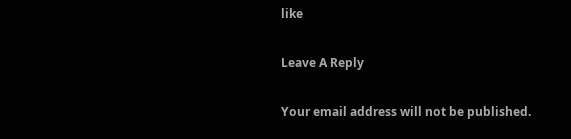like

Leave A Reply

Your email address will not be published.